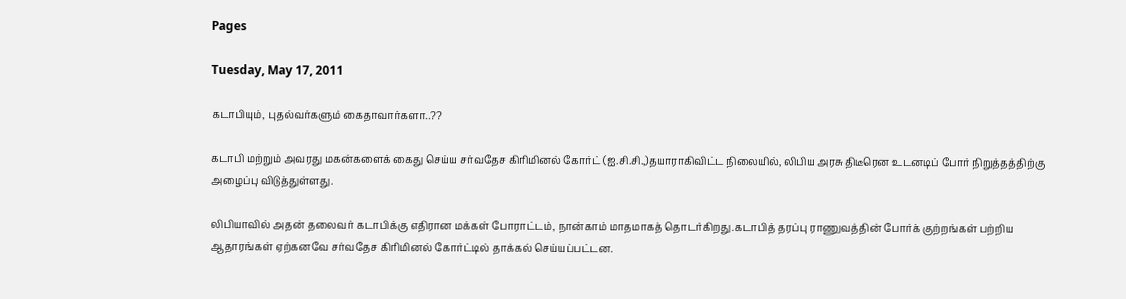Pages

Tuesday, May 17, 2011

கடாபியும், புதல்வர்களும் கைதாவார்களா..??

கடாபி மற்றும் அவரது மகன்களைக் கைது செய்ய சர்வதேச கிரிமினல் கோர்ட் (ஐ.சி.சி.,)தயாராகிவிட்ட நிலையில், லிபிய அரசு திடீரென உடனடிப் போர் நிறுத்தத்திற்கு அழைப்பு விடுத்துள்ளது.

லிபியாவில் அதன் தலைவர் கடாபிக்கு எதிரான மக்கள் போராட்டம், நான்காம் மாதமாகத் தொடர்கிறது.கடாபித் தரப்பு ராணுவத்தின் போர்க் குற்றங்கள் பற்றிய ஆதாரங்கள் ஏற்கனவே சர்வதேச கிரிமினல் கோர்ட்டில் தாக்கல் செய்யப்பட்டன.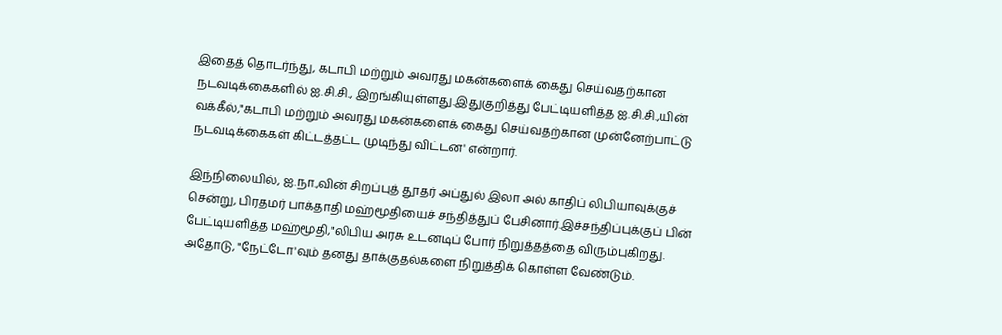இதைத் தொடர்ந்து, கடாபி மற்றும் அவரது மகன்களைக் கைது செய்வதற்கான நடவடிக்கைகளில் ஐ.சி.சி., இறங்கியுள்ளது.இதுகுறித்து பேட்டியளித்த ஐ.சி.சி.,யின் வக்கீல்,"கடாபி மற்றும் அவரது மகன்களைக் கைது செய்வதற்கான முன்னேற்பாட்டு நடவடிக்கைகள் கிட்டத்தட்ட முடிந்து விட்டன' என்றார்.

இந்நிலையில், ஐ.நா.,வின் சிறப்புத் தூதர் அப்துல் இலா அல் காதிப் லிபியாவுக்குச் சென்று, பிரதமர் பாக்தாதி மஹ்மூதியைச் சந்தித்துப் பேசினார்.இச்சந்திப்புக்குப் பின் பேட்டியளித்த மஹ்மூதி,"லிபிய அரசு உடனடிப் போர் நிறுத்தத்தை விரும்புகிறது. அதோடு, "நேட்டோ'வும் தனது தாக்குதல்களை நிறுத்திக் கொள்ள வேண்டும்.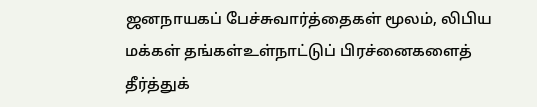ஜனநாயகப் பேச்சுவார்த்தைகள் மூலம், லிபிய மக்கள் தங்கள்உள்நாட்டுப் பிரச்னைகளைத் தீர்த்துக்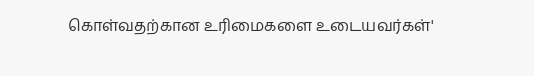கொள்வதற்கான உரிமைகளை உடையவர்கள்'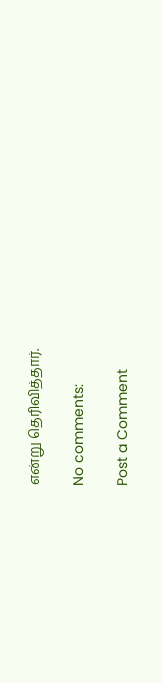என்று தெரிவித்தார்.

No comments:

Post a Comment